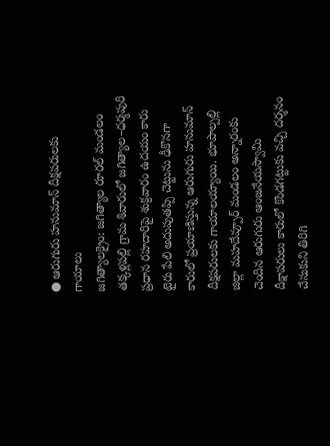● ఆరుగురు హనుమాన్ దీక్షపరులకు గాయాలు
జగిత్యాలక్రైం: జగిత్యాల రూరల్ మండలం తక్కళ్లపల్లి గ్రామ శివారులో జగిత్యాల–ధర్మపురి ప్రధాన రహదారిపై శుక్రవారం ఉదయం కారు టైరు పేలి అదుపుతప్పి చెట్టును ఢీకొనగా కారులో ప్రయాణిస్తున్న ఆరుగురు హనుమాన్ దీక్షపరులకు గాయాలయ్యాయి. భూపాల్పల్లి జిల్లా మహదేవ్పూర్ మండలం అన్నారంకు చెందిన ఆరుగురు ఆంజనేయస్వామి దీక్షాపరులు కారులో కొండగట్టుకు వచ్చి దర్శనం చేసుకుని తిరిగి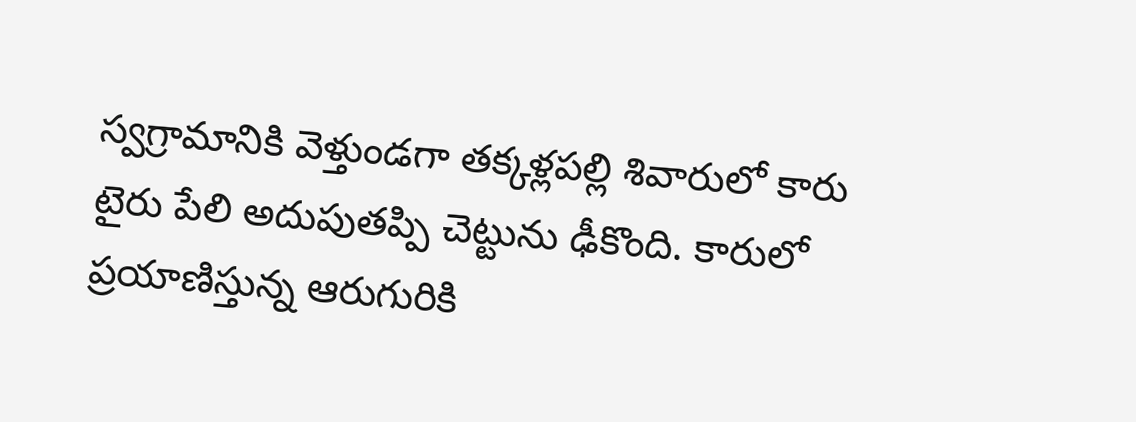స్వగ్రామానికి వెళ్తుండగా తక్కళ్లపల్లి శివారులో కారు టైరు పేలి అదుపుతప్పి చెట్టును ఢీకొంది. కారులో ప్రయాణిస్తున్న ఆరుగురికి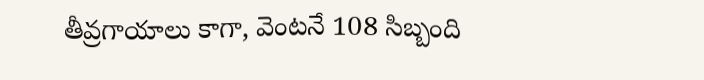తీవ్రగాయాలు కాగా, వెంటనే 108 సిబ్బంది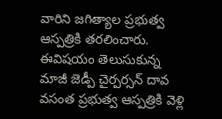వారిని జగిత్యాల ప్రభుత్వ ఆస్పత్రికి తరలించారు. ఈవిషయం తెలుసుకున్న మాజీ జెడ్పీ చైర్పర్సన్ దావ వసంత ప్రభుత్వ ఆస్పత్రికి వెళ్లి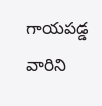గాయపడ్డ వారిని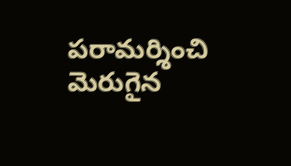పరామర్శించి మెరుగైన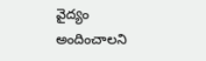వైద్యం అందించాలని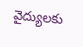వైద్యులకు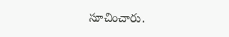సూచించారు.